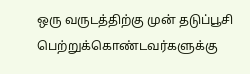ஒரு வருடத்திற்கு முன் தடுப்பூசி பெற்றுக்கொண்டவர்களுக்கு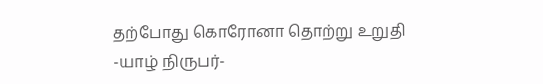தற்போது கொரோனா தொற்று உறுதி
-யாழ் நிருபர்-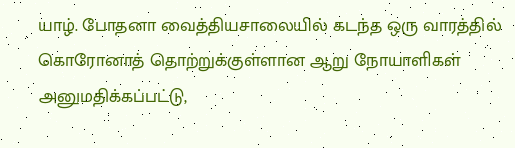யாழ். போதனா வைத்தியசாலையில் கடந்த ஒரு வாரத்தில் கொரோனாத் தொற்றுக்குள்ளான ஆறு நோயாளிகள் அனுமதிக்கப்பட்டு,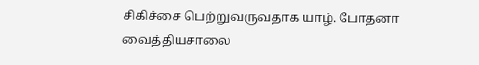சிகிச்சை பெற்றுவருவதாக யாழ். போதனா வைத்தியசாலை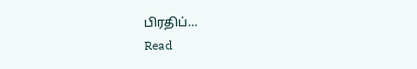பிரதிப்…
Read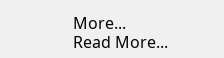More...
Read More...